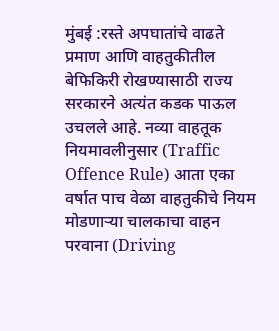मुंबई :रस्ते अपघातांचे वाढते प्रमाण आणि वाहतुकीतील बेफिकिरी रोखण्यासाठी राज्य सरकारने अत्यंत कडक पाऊल उचलले आहे. नव्या वाहतूक नियमावलीनुसार (Traffic Offence Rule) आता एका वर्षात पाच वेळा वाहतुकीचे नियम मोडणाऱ्या चालकाचा वाहन परवाना (Driving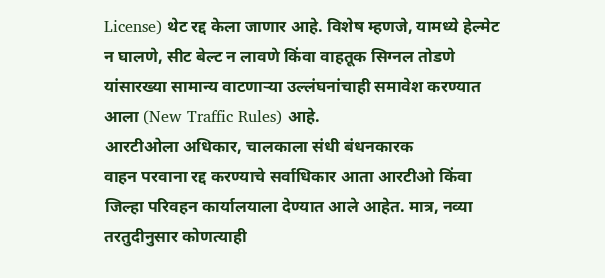License) थेट रद्द केला जाणार आहे. विशेष म्हणजे, यामध्ये हेल्मेट न घालणे, सीट बेल्ट न लावणे किंवा वाहतूक सिग्नल तोडणे यांसारख्या सामान्य वाटणाऱ्या उल्लंघनांचाही समावेश करण्यात आला (New Traffic Rules) आहे.
आरटीओला अधिकार, चालकाला संधी बंधनकारक
वाहन परवाना रद्द करण्याचे सर्वाधिकार आता आरटीओ किंवा जिल्हा परिवहन कार्यालयाला देण्यात आले आहेत. मात्र, नव्या तरतुदीनुसार कोणत्याही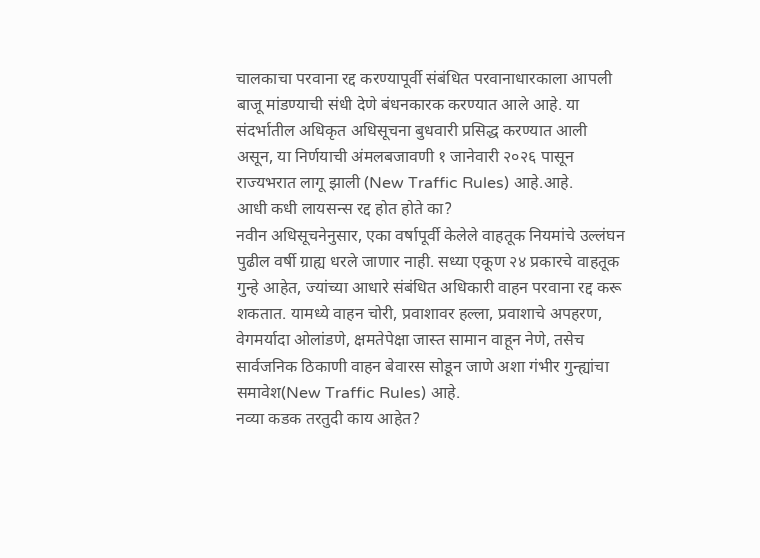चालकाचा परवाना रद्द करण्यापूर्वी संबंधित परवानाधारकाला आपली बाजू मांडण्याची संधी देणे बंधनकारक करण्यात आले आहे. या संदर्भातील अधिकृत अधिसूचना बुधवारी प्रसिद्ध करण्यात आली असून, या निर्णयाची अंमलबजावणी १ जानेवारी २०२६ पासून राज्यभरात लागू झाली (New Traffic Rules) आहे.आहे.
आधी कधी लायसन्स रद्द होत होते का?
नवीन अधिसूचनेनुसार, एका वर्षापूर्वी केलेले वाहतूक नियमांचे उल्लंघन पुढील वर्षी ग्राह्य धरले जाणार नाही. सध्या एकूण २४ प्रकारचे वाहतूक गुन्हे आहेत, ज्यांच्या आधारे संबंधित अधिकारी वाहन परवाना रद्द करू शकतात. यामध्ये वाहन चोरी, प्रवाशावर हल्ला, प्रवाशाचे अपहरण, वेगमर्यादा ओलांडणे, क्षमतेपेक्षा जास्त सामान वाहून नेणे, तसेच सार्वजनिक ठिकाणी वाहन बेवारस सोडून जाणे अशा गंभीर गुन्ह्यांचा समावेश(New Traffic Rules) आहे.
नव्या कडक तरतुदी काय आहेत?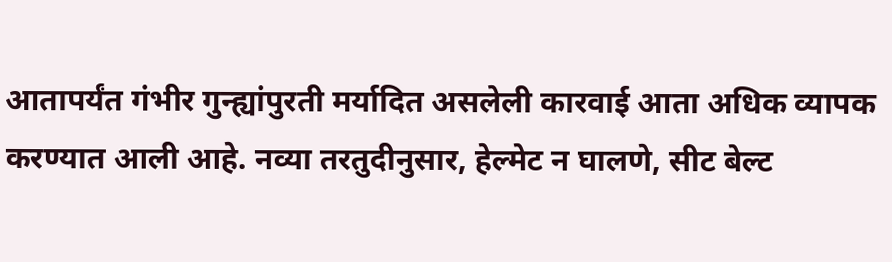आतापर्यंत गंभीर गुन्ह्यांपुरती मर्यादित असलेली कारवाई आता अधिक व्यापक करण्यात आली आहे. नव्या तरतुदीनुसार, हेल्मेट न घालणे, सीट बेल्ट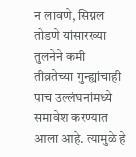न लावणे, सिग्नल तोडणे यांसारख्या तुलनेने कमी तीव्रतेच्या गुन्ह्यांचाही पाच उल्लंघनांमध्ये समावेश करण्यात आला आहे. त्यामुळे हे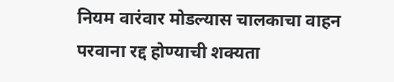नियम वारंवार मोडल्यास चालकाचा वाहन परवाना रद्द होण्याची शक्यता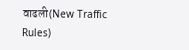वाढली(New Traffic Rules)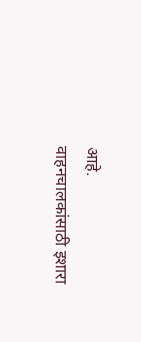आहे.
वाहनचालकांसाठी इशारा